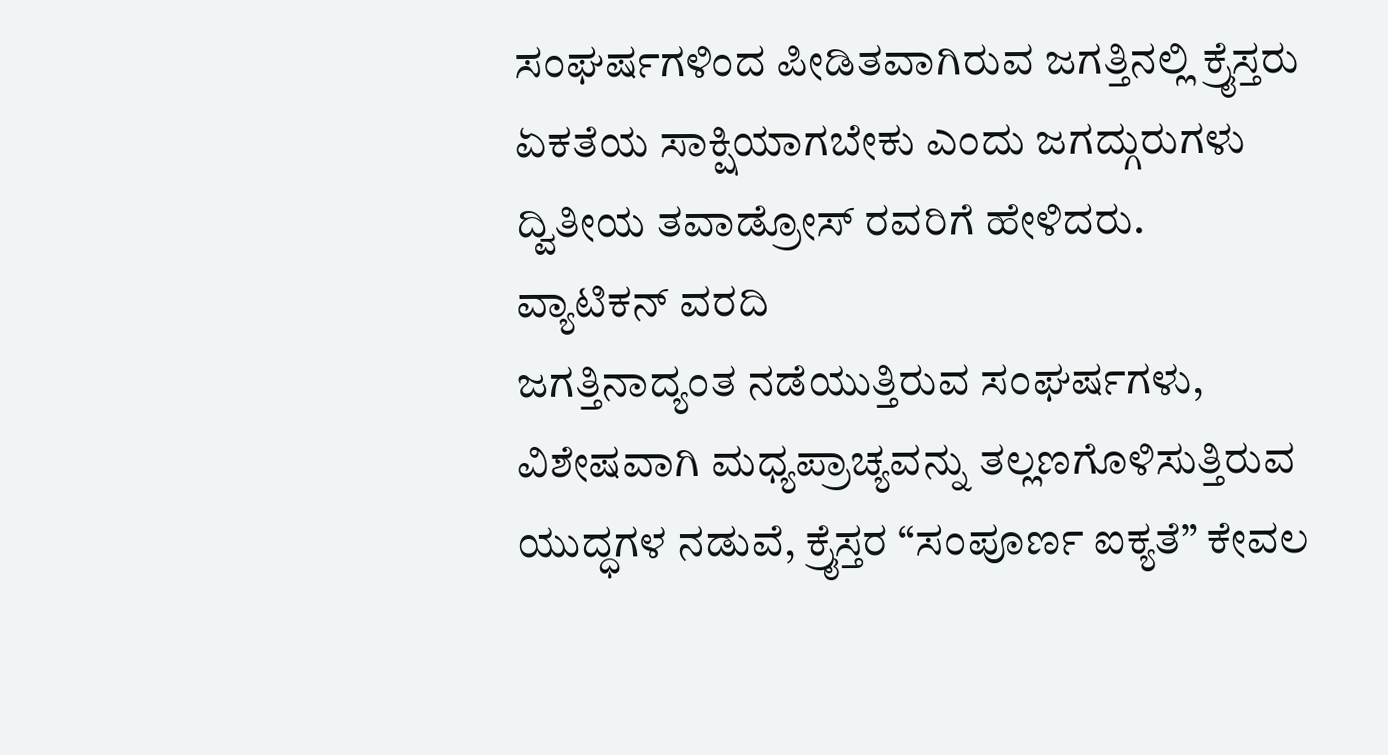ಸಂಘರ್ಷಗಳಿಂದ ಪೀಡಿತವಾಗಿರುವ ಜಗತ್ತಿನಲ್ಲಿ ಕ್ರೈಸ್ತರು ಏಕತೆಯ ಸಾಕ್ಷಿಯಾಗಬೇಕು ಎಂದು ಜಗದ್ಗುರುಗಳು ದ್ವಿತೀಯ ತವಾಡ್ರೋಸ್ ರವರಿಗೆ ಹೇಳಿದರು.
ವ್ಯಾಟಿಕನ್ ವರದಿ
ಜಗತ್ತಿನಾದ್ಯಂತ ನಡೆಯುತ್ತಿರುವ ಸಂಘರ್ಷಗಳು, ವಿಶೇಷವಾಗಿ ಮಧ್ಯಪ್ರಾಚ್ಯವನ್ನು ತಲ್ಲಣಗೊಳಿಸುತ್ತಿರುವ ಯುದ್ಧಗಳ ನಡುವೆ, ಕ್ರೈಸ್ತರ “ಸಂಪೂರ್ಣ ಐಕ್ಯತೆ” ಕೇವಲ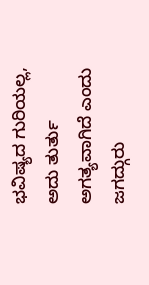ಭವಿಷ್ಯದ ಗುರಿಯಲ್ಲ, ಅದು ತುರ್ತು ಅಗತ್ಯವಾಗಿದೆ ಎಂದು ಜಗದ್ಗುರು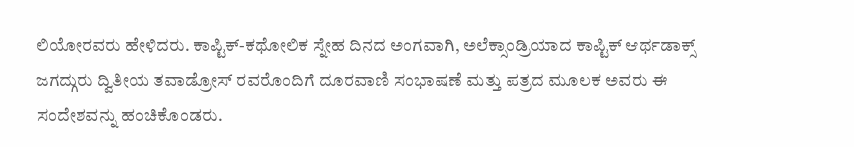ಲಿಯೋರವರು ಹೇಳಿದರು. ಕಾಪ್ಟಿಕ್-ಕಥೋಲಿಕ ಸ್ನೇಹ ದಿನದ ಅಂಗವಾಗಿ, ಅಲೆಕ್ಸಾಂಡ್ರಿಯಾದ ಕಾಪ್ಟಿಕ್ ಆರ್ಥಡಾಕ್ಸ್ ಜಗದ್ಗುರು ದ್ವಿತೀಯ ತವಾಡ್ರೋಸ್ ರವರೊಂದಿಗೆ ದೂರವಾಣಿ ಸಂಭಾಷಣೆ ಮತ್ತು ಪತ್ರದ ಮೂಲಕ ಅವರು ಈ ಸಂದೇಶವನ್ನು ಹಂಚಿಕೊಂಡರು.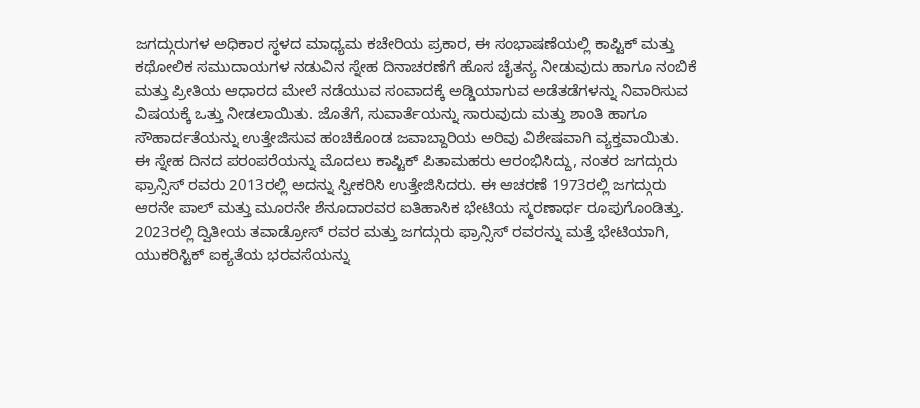ಜಗದ್ಗುರುಗಳ ಅಧಿಕಾರ ಸ್ಥಳದ ಮಾಧ್ಯಮ ಕಚೇರಿಯ ಪ್ರಕಾರ, ಈ ಸಂಭಾಷಣೆಯಲ್ಲಿ ಕಾಪ್ಟಿಕ್ ಮತ್ತು ಕಥೋಲಿಕ ಸಮುದಾಯಗಳ ನಡುವಿನ ಸ್ನೇಹ ದಿನಾಚರಣೆಗೆ ಹೊಸ ಚೈತನ್ಯ ನೀಡುವುದು ಹಾಗೂ ನಂಬಿಕೆ ಮತ್ತು ಪ್ರೀತಿಯ ಆಧಾರದ ಮೇಲೆ ನಡೆಯುವ ಸಂವಾದಕ್ಕೆ ಅಡ್ಡಿಯಾಗುವ ಅಡೆತಡೆಗಳನ್ನು ನಿವಾರಿಸುವ ವಿಷಯಕ್ಕೆ ಒತ್ತು ನೀಡಲಾಯಿತು. ಜೊತೆಗೆ, ಸುವಾರ್ತೆಯನ್ನು ಸಾರುವುದು ಮತ್ತು ಶಾಂತಿ ಹಾಗೂ ಸೌಹಾರ್ದತೆಯನ್ನು ಉತ್ತೇಜಿಸುವ ಹಂಚಿಕೊಂಡ ಜವಾಬ್ದಾರಿಯ ಅರಿವು ವಿಶೇಷವಾಗಿ ವ್ಯಕ್ತವಾಯಿತು.
ಈ ಸ್ನೇಹ ದಿನದ ಪರಂಪರೆಯನ್ನು ಮೊದಲು ಕಾಪ್ಟಿಕ್ ಪಿತಾಮಹರು ಆರಂಭಿಸಿದ್ದು, ನಂತರ ಜಗದ್ಗುರು ಫ್ರಾನ್ಸಿಸ್ ರವರು 2013ರಲ್ಲಿ ಅದನ್ನು ಸ್ವೀಕರಿಸಿ ಉತ್ತೇಜಿಸಿದರು. ಈ ಆಚರಣೆ 1973ರಲ್ಲಿ ಜಗದ್ಗುರು ಆರನೇ ಪಾಲ್ ಮತ್ತು ಮೂರನೇ ಶೆನೂದಾರವರ ಐತಿಹಾಸಿಕ ಭೇಟಿಯ ಸ್ಮರಣಾರ್ಥ ರೂಪುಗೊಂಡಿತ್ತು. 2023ರಲ್ಲಿ ದ್ವಿತೀಯ ತವಾಡ್ರೋಸ್ ರವರ ಮತ್ತು ಜಗದ್ಗುರು ಫ್ರಾನ್ಸಿಸ್ ರವರನ್ನು ಮತ್ತೆ ಭೇಟಿಯಾಗಿ, ಯುಕರಿಸ್ಟಿಕ್ ಐಕ್ಯತೆಯ ಭರವಸೆಯನ್ನು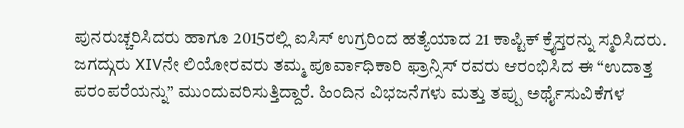ಪುನರುಚ್ಚರಿಸಿದರು ಹಾಗೂ 2015ರಲ್ಲಿ ಐಸಿಸ್ ಉಗ್ರರಿಂದ ಹತ್ಯೆಯಾದ 21 ಕಾಪ್ಟಿಕ್ ಕ್ರೈಸ್ತರನ್ನು ಸ್ಮರಿಸಿದರು.
ಜಗದ್ಗುರು XIVನೇ ಲಿಯೋರವರು ತಮ್ಮ ಪೂರ್ವಾಧಿಕಾರಿ ಫ್ರಾನ್ಸಿಸ್ ರವರು ಆರಂಭಿಸಿದ ಈ “ಉದಾತ್ತ ಪರಂಪರೆಯನ್ನು” ಮುಂದುವರಿಸುತ್ತಿದ್ದಾರೆ. ಹಿಂದಿನ ವಿಭಜನೆಗಳು ಮತ್ತು ತಪ್ಪು ಅರ್ಥೈಸುವಿಕೆಗಳ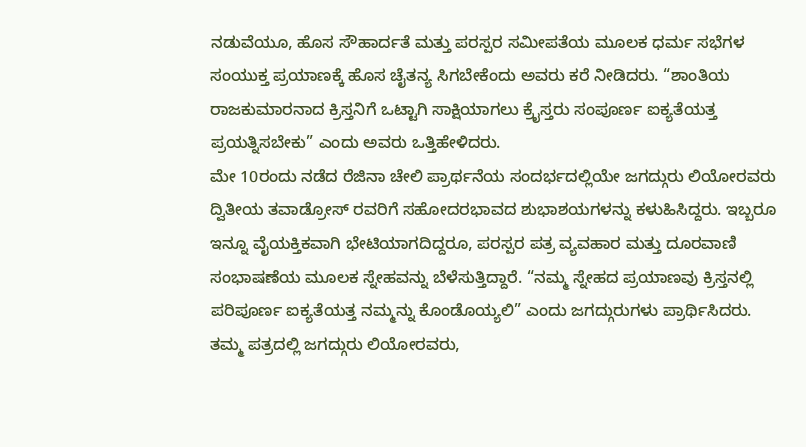ನಡುವೆಯೂ, ಹೊಸ ಸೌಹಾರ್ದತೆ ಮತ್ತು ಪರಸ್ಪರ ಸಮೀಪತೆಯ ಮೂಲಕ ಧರ್ಮ ಸಭೆಗಳ ಸಂಯುಕ್ತ ಪ್ರಯಾಣಕ್ಕೆ ಹೊಸ ಚೈತನ್ಯ ಸಿಗಬೇಕೆಂದು ಅವರು ಕರೆ ನೀಡಿದರು. “ಶಾಂತಿಯ ರಾಜಕುಮಾರನಾದ ಕ್ರಿಸ್ತನಿಗೆ ಒಟ್ಟಾಗಿ ಸಾಕ್ಷಿಯಾಗಲು ಕ್ರೈಸ್ತರು ಸಂಪೂರ್ಣ ಐಕ್ಯತೆಯತ್ತ ಪ್ರಯತ್ನಿಸಬೇಕು” ಎಂದು ಅವರು ಒತ್ತಿಹೇಳಿದರು.
ಮೇ 10ರಂದು ನಡೆದ ರೆಜಿನಾ ಚೇಲಿ ಪ್ರಾರ್ಥನೆಯ ಸಂದರ್ಭದಲ್ಲಿಯೇ ಜಗದ್ಗುರು ಲಿಯೋರವರು ದ್ವಿತೀಯ ತವಾಡ್ರೋಸ್ ರವರಿಗೆ ಸಹೋದರಭಾವದ ಶುಭಾಶಯಗಳನ್ನು ಕಳುಹಿಸಿದ್ದರು. ಇಬ್ಬರೂ ಇನ್ನೂ ವೈಯಕ್ತಿಕವಾಗಿ ಭೇಟಿಯಾಗದಿದ್ದರೂ, ಪರಸ್ಪರ ಪತ್ರ ವ್ಯವಹಾರ ಮತ್ತು ದೂರವಾಣಿ ಸಂಭಾಷಣೆಯ ಮೂಲಕ ಸ್ನೇಹವನ್ನು ಬೆಳೆಸುತ್ತಿದ್ದಾರೆ. “ನಮ್ಮ ಸ್ನೇಹದ ಪ್ರಯಾಣವು ಕ್ರಿಸ್ತನಲ್ಲಿ ಪರಿಪೂರ್ಣ ಐಕ್ಯತೆಯತ್ತ ನಮ್ಮನ್ನು ಕೊಂಡೊಯ್ಯಲಿ” ಎಂದು ಜಗದ್ಗುರುಗಳು ಪ್ರಾರ್ಥಿಸಿದರು.
ತಮ್ಮ ಪತ್ರದಲ್ಲಿ ಜಗದ್ಗುರು ಲಿಯೋರವರು,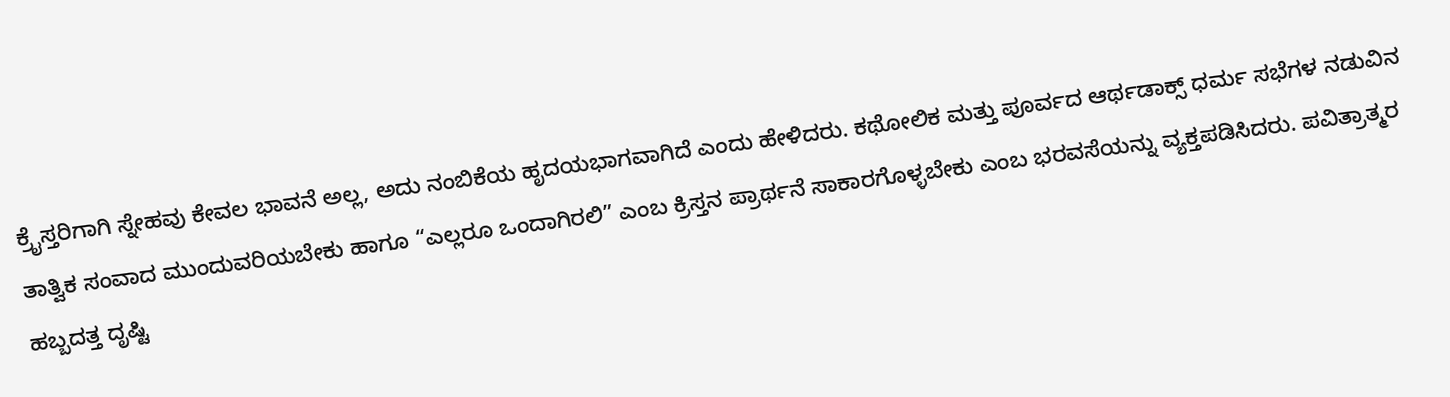ಕ್ರೈಸ್ತರಿಗಾಗಿ ಸ್ನೇಹವು ಕೇವಲ ಭಾವನೆ ಅಲ್ಲ, ಅದು ನಂಬಿಕೆಯ ಹೃದಯಭಾಗವಾಗಿದೆ ಎಂದು ಹೇಳಿದರು. ಕಥೋಲಿಕ ಮತ್ತು ಪೂರ್ವದ ಆರ್ಥಡಾಕ್ಸ್ ಧರ್ಮ ಸಭೆಗಳ ನಡುವಿನ ತಾತ್ವಿಕ ಸಂವಾದ ಮುಂದುವರಿಯಬೇಕು ಹಾಗೂ “ಎಲ್ಲರೂ ಒಂದಾಗಿರಲಿ” ಎಂಬ ಕ್ರಿಸ್ತನ ಪ್ರಾರ್ಥನೆ ಸಾಕಾರಗೊಳ್ಳಬೇಕು ಎಂಬ ಭರವಸೆಯನ್ನು ವ್ಯಕ್ತಪಡಿಸಿದರು. ಪವಿತ್ರಾತ್ಮರ ಹಬ್ಬದತ್ತ ದೃಷ್ಟಿ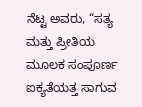ನೆಟ್ಟ ಅವರು, “ಸತ್ಯ ಮತ್ತು ಪ್ರೀತಿಯ ಮೂಲಕ ಸಂಪೂರ್ಣ ಐಕ್ಯತೆಯತ್ತ ಸಾಗುವ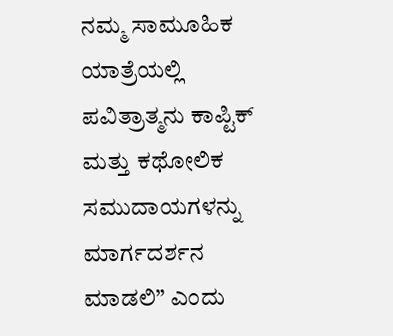ನಮ್ಮ ಸಾಮೂಹಿಕ ಯಾತ್ರೆಯಲ್ಲಿ ಪವಿತ್ರಾತ್ಮನು ಕಾಪ್ಟಿಕ್ ಮತ್ತು ಕಥೋಲಿಕ ಸಮುದಾಯಗಳನ್ನು ಮಾರ್ಗದರ್ಶನ ಮಾಡಲಿ” ಎಂದು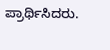ಪ್ರಾರ್ಥಿಸಿದರು.